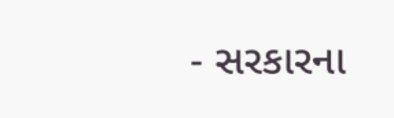- સરકારના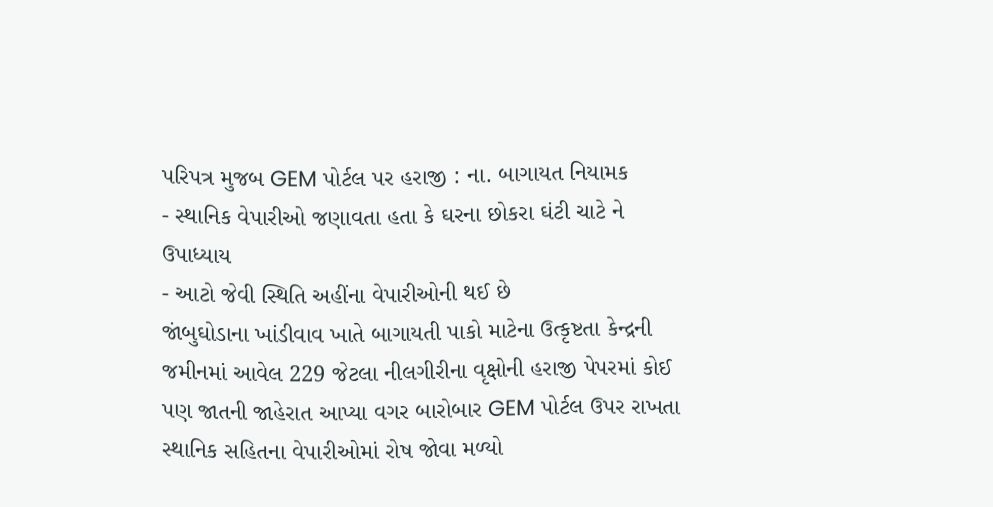પરિપત્ર મુજબ GEM પોર્ટલ પર હરાજી : ના. બાગાયત નિયામક
- સ્થાનિક વેપારીઓ જણાવતા હતા કે ઘરના છોકરા ઘંટી ચાટે ને ઉપાધ્યાય
- આટો જેવી સ્થિતિ અહીંના વેપારીઓની થઈ છે
જાંબુઘોડાના ખાંડીવાવ ખાતે બાગાયતી પાકો માટેના ઉત્કૃષ્ટતા કેન્દ્રની જમીનમાં આવેલ 229 જેટલા નીલગીરીના વૃક્ષોની હરાજી પેપરમાં કોઈ પણ જાતની જાહેરાત આપ્યા વગર બારોબાર GEM પોર્ટલ ઉપર રાખતા સ્થાનિક સહિતના વેપારીઓમાં રોષ જોવા મળ્યો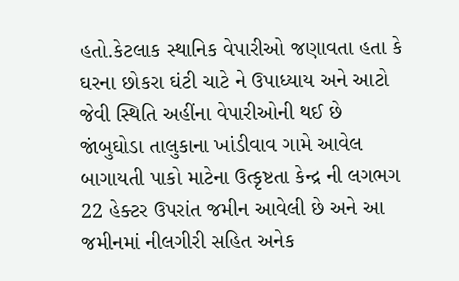હતો.કેટલાક સ્થાનિક વેપારીઓ જણાવતા હતા કે ઘરના છોકરા ઘંટી ચાટે ને ઉપાધ્યાય અને આટો જેવી સ્થિતિ અહીંના વેપારીઓની થઈ છે
જાંબુઘોડા તાલુકાના ખાંડીવાવ ગામે આવેલ બાગાયતી પાકો માટેના ઉત્કૃષ્ટતા કેન્દ્ર ની લગભગ 22 હેક્ટર ઉપરાંત જમીન આવેલી છે અને આ જમીનમાં નીલગીરી સહિત અનેક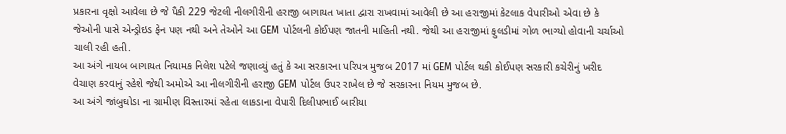પ્રકારના વૃક્ષો આવેલા છે જે પૈકી 229 જેટલી નીલગીરીની હરાજી બાગાયત ખાતા દ્વારા રાખવામાં આવેલી છે આ હરાજીમાં કેટલાક વેપારીઓ એવા છે કે જેઓની પાસે એન્ડ્રોઇડ ફેન પણ નથી અને તેઓને આ GEM પોર્ટલની કોઈપણ જાતની માહિતી નથી. જેથી આ હરાજીમાં ફુલડીમાં ગોળ ભાગ્યો હોવાની ચર્ચાઓ ચાલી રહી હતી.
આ અંગે નાયબ બાગાયત નિયામક નિલેશ પટેલે જણાવ્યું હતું કે આ સરકારના પરિપત્ર મુજબ 2017 માં GEM પોર્ટલ થકી કોઈપણ સરકારી કચેરીનું ખરીદ વેચાણ કરવાનું રહેશે જેથી અમોએ આ નીલગીરીની હરાજી GEM પોર્ટલ ઉપર રાખેલ છે જે સરકારના નિયમ મુજબ છે.
આ અંગે જાંબુઘોડા ના ગ્રામીણ વિસ્તારમાં રહેતા લાકડાના વેપારી દિલીપભાઈ બારીયા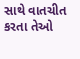સાથે વાતચીત કરતા તેઓ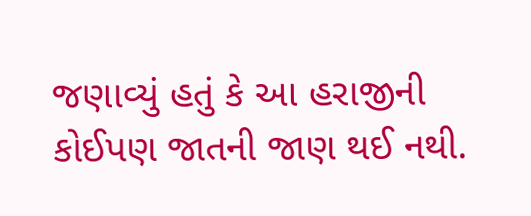જણાવ્યું હતું કે આ હરાજીની કોઈપણ જાતની જાણ થઈ નથી.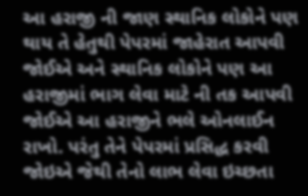આ હરાજી ની જાણ સ્થાનિક લોકોને પણ થાય તે હેતુથી પેપરમાં જાહેરાત આપવી જોઈએ અને સ્થાનિક લોકોને પણ આ હરાજીમાં ભાગ લેવા માટે ની તક આપવી જોઈએ આ હરાજીને ભલે ઓનલાઈન રાખો. પરંતુ તેને પેપરમાં પ્રસિદ્ધ કરવી જોઇએ જેથી તેનો લાભ લેવા ઇચ્છતા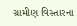ગ્રામીણ વિસ્તારના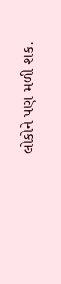લોકોને પણ મળી શક.